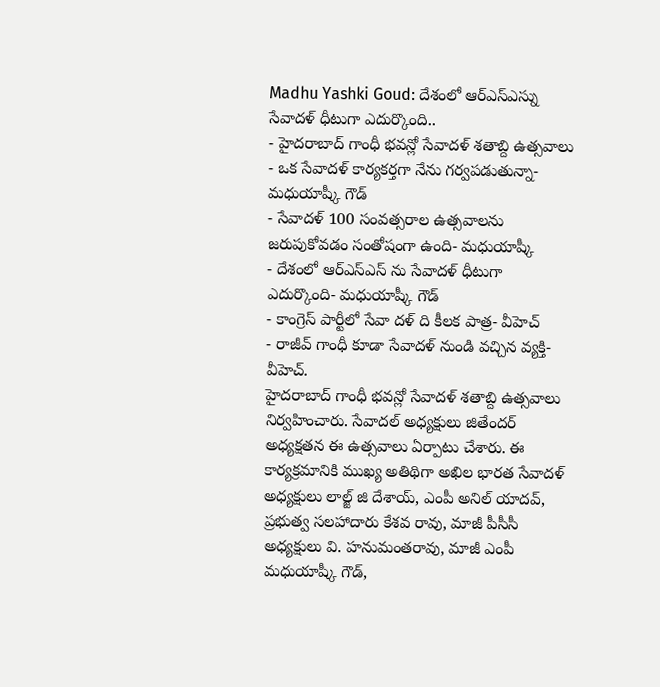Madhu Yashki Goud: దేశంలో ఆర్ఎస్ఎస్ను సేవాదళ్ ధీటుగా ఎదుర్కొంది..
- హైదరాబాద్ గాంధీ భవన్లో సేవాదళ్ శతాబ్ది ఉత్సవాలు
- ఒక సేవాదళ్ కార్యకర్తగా నేను గర్వపడుతున్నా- మధుయాష్కీ గౌడ్
- సేవాదళ్ 100 సంవత్సరాల ఉత్సవాలను జరుపుకోవడం సంతోషంగా ఉంది- మధుయాష్కీ
- దేశంలో ఆర్ఎస్ఎస్ ను సేవాదళ్ ధీటుగా ఎదుర్కొంది- మధుయాష్కీ గౌడ్
- కాంగ్రెస్ పార్టీలో సేవా దళ్ ది కీలక పాత్ర- వీహెచ్
- రాజీవ్ గాంధీ కూడా సేవాదళ్ నుండి వచ్చిన వ్యక్తి- వీహెచ్.
హైదరాబాద్ గాంధీ భవన్లో సేవాదళ్ శతాబ్ది ఉత్సవాలు నిర్వహించారు. సేవాదల్ అధ్యక్షులు జితేందర్ అధ్యక్షతన ఈ ఉత్సవాలు ఏర్పాటు చేశారు. ఈ కార్యక్రమానికి ముఖ్య అతిథిగా అఖిల భారత సేవాదళ్ అధ్యక్షులు లాల్జ్ జి దేశాయ్, ఎంపీ అనిల్ యాదవ్, ప్రభుత్వ సలహాదారు కేశవ రావు, మాజీ పీసీసీ అధ్యక్షులు వి. హనుమంతరావు, మాజీ ఎంపీ మధుయాష్కీ గౌడ్,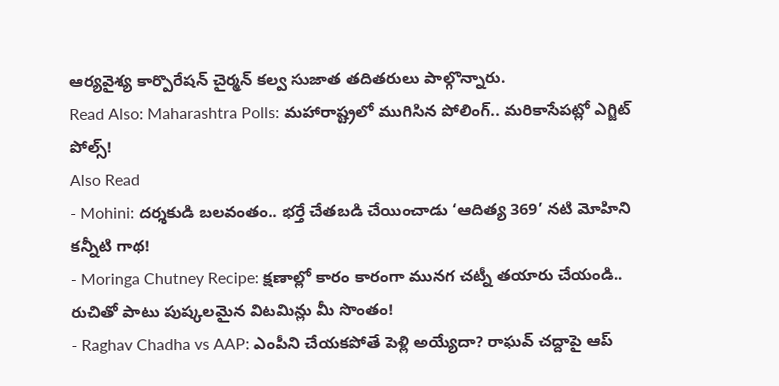ఆర్యవైశ్య కార్పొరేషన్ చైర్మన్ కల్వ సుజాత తదితరులు పాల్గొన్నారు.
Read Also: Maharashtra Polls: మహారాష్ట్రలో ముగిసిన పోలింగ్.. మరికాసేపట్లో ఎగ్జిట్ పోల్స్!
Also Read
- Mohini: దర్శకుడి బలవంతం.. భర్తే చేతబడి చేయించాడు ‘ఆదిత్య 369’ నటి మోహిని కన్నీటి గాథ!
- Moringa Chutney Recipe: క్షణాల్లో కారం కారంగా మునగ చట్నీ తయారు చేయండి.. రుచితో పాటు పుష్కలమైన విటమిన్లు మీ సొంతం!
- Raghav Chadha vs AAP: ఎంపీని చేయకపోతే పెళ్లి అయ్యేదా? రాఘవ్ చద్దాపై ఆప్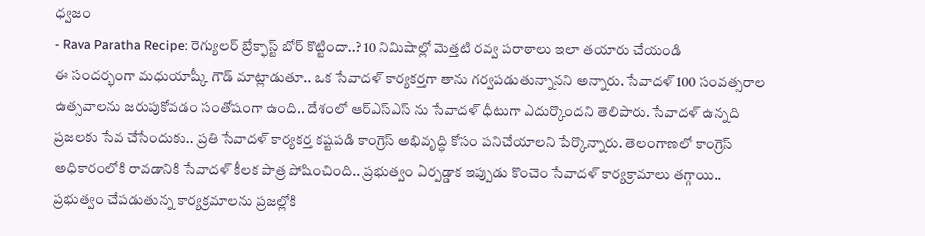ధ్వజం
- Rava Paratha Recipe: రెగ్యులర్ బ్రేక్ఫాస్ట్ బోర్ కొట్టిందా..? 10 నిమిషాల్లో మెత్తటి రవ్వ పరాఠాలు ఇలా తయారు చేయండి
ఈ సందర్భంగా మధుయాష్కీ గౌడ్ మాట్లాడుతూ.. ఒక సేవాదళ్ కార్యకర్తగా తాను గర్వపడుతున్నానని అన్నారు. సేవాదళ్ 100 సంవత్సరాల ఉత్సవాలను జరుపుకోవడం సంతోషంగా ఉంది.. దేశంలో ఆర్ఎస్ఎస్ ను సేవాదళ్ ధీటుగా ఎదుర్కొందని తెలిపారు. సేవాదళ్ ఉన్నది ప్రజలకు సేవ చేసేందుకు.. ప్రతి సేవాదళ్ కార్యకర్త కష్టపడి కాంగ్రెస్ అభివృద్ధి కోసం పనిచేయాలని పేర్కొన్నారు. తెలంగాణలో కాంగ్రెస్ అధికారంలోకి రావడానికి సేవాదళ్ కీలక పాత్ర పోషించింది.. ప్రభుత్వం ఏర్పడ్డాక ఇప్పుడు కొంచెం సేవాదళ్ కార్యక్రామాలు తగ్గాయి.. ప్రభుత్వం చేపడుతున్న కార్యక్రమాలను ప్రజల్లోకి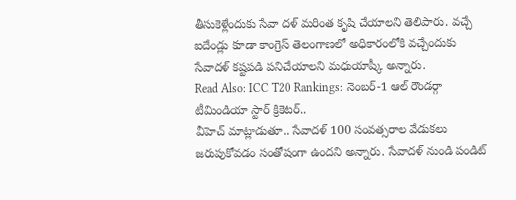తీసుకెళ్లేందుకు సేవా దళ్ మరింత కృషి చేయాలని తెలిపారు. వచ్చే ఐదేండ్లు కూడా కాంగ్రెస్ తెలంగాణలో అధికారంలోకి వచ్చేందుకు సేవాదళ్ కష్టపడి పనిచేయాలని మధుయాష్కీ అన్నారు.
Read Also: ICC T20 Rankings: నెంబర్-1 ఆల్ రౌండర్గా టీమిండియా స్టార్ క్రికెటర్..
వీహెచ్ మాట్లాడుతూ.. సేవాదళ్ 100 సంవత్సరాల వేడుకలు జరుపుకోవడం సంతోషంగా ఉందని అన్నారు. సేవాదళ్ నుండి పండిట్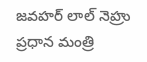జవహర్ లాల్ నెహ్రు ప్రధాన మంత్రి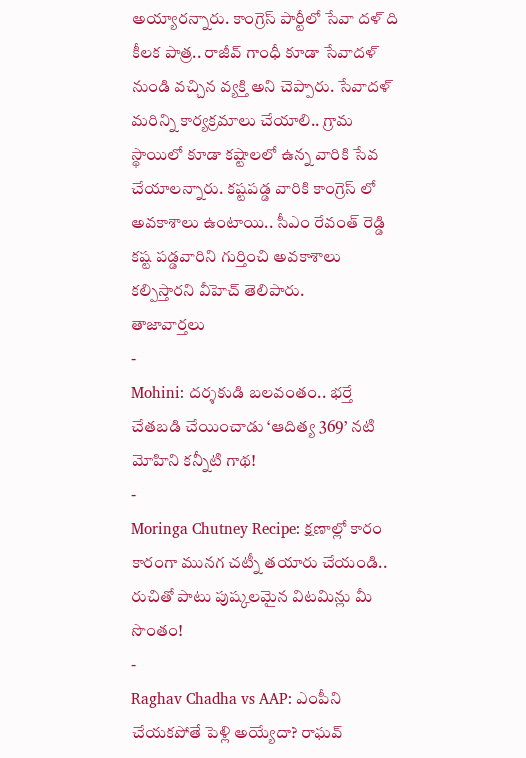అయ్యారన్నారు. కాంగ్రెస్ పార్టీలో సేవా దళ్ ది కీలక పాత్ర.. రాజీవ్ గాంధీ కూడా సేవాదళ్ నుండి వచ్చిన వ్యక్తి అని చెప్పారు. సేవాదళ్ మరిన్ని కార్యక్రమాలు చేయాలి.. గ్రామ స్థాయిలో కూడా కష్టాలలో ఉన్న వారికి సేవ చేయాలన్నారు. కష్టపడ్డ వారికి కాంగ్రెస్ లో అవకాశాలు ఉంటాయి.. సీఎం రేవంత్ రెడ్డి కష్ట పడ్డవారిని గుర్తించి అవకాశాలు కల్పిస్తారని వీహెచ్ తెలిపారు.
తాజావార్తలు
-
Mohini: దర్శకుడి బలవంతం.. భర్తే చేతబడి చేయించాడు ‘ఆదిత్య 369’ నటి మోహిని కన్నీటి గాథ!
-
Moringa Chutney Recipe: క్షణాల్లో కారం కారంగా మునగ చట్నీ తయారు చేయండి.. రుచితో పాటు పుష్కలమైన విటమిన్లు మీ సొంతం!
-
Raghav Chadha vs AAP: ఎంపీని చేయకపోతే పెళ్లి అయ్యేదా? రాఘవ్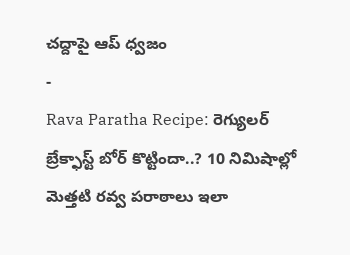చద్దాపై ఆప్ ధ్వజం
-
Rava Paratha Recipe: రెగ్యులర్ బ్రేక్ఫాస్ట్ బోర్ కొట్టిందా..? 10 నిమిషాల్లో మెత్తటి రవ్వ పరాఠాలు ఇలా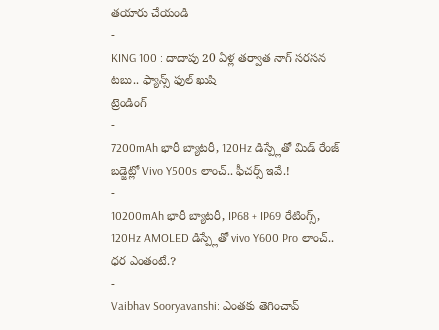తయారు చేయండి
-
KING 100 : దాదాపు 20 ఏళ్ల తర్వాత నాగ్ సరసన టబు.. ఫ్యాన్స్ ఫుల్ ఖుషి
ట్రెండింగ్
-
7200mAh భారీ బ్యాటరీ, 120Hz డిస్ప్లేతో మిడ్ రేంజ్ బడ్జెట్లో Vivo Y500s లాంచ్.. ఫీచర్స్ ఇవే.!
-
10200mAh భారీ బ్యాటరీ, IP68 + IP69 రేటింగ్స్, 120Hz AMOLED డిస్ప్లేతో vivo Y600 Pro లాంచ్.. ధర ఎంతంటే.?
-
Vaibhav Sooryavanshi: ఎంతకు తెగించావ్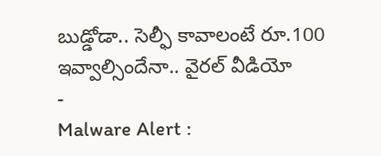బుడ్డోడా.. సెల్ఫీ కావాలంటే రూ.100 ఇవ్వాల్సిందేనా.. వైరల్ వీడియో
-
Malware Alert :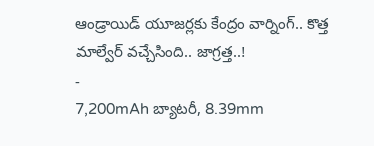ఆండ్రాయిడ్ యూజర్లకు కేంద్రం వార్నింగ్.. కొత్త మాల్వేర్ వచ్చేసింది.. జాగ్రత్త..!
-
7,200mAh బ్యాటరీ, 8.39mm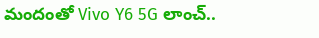మందంతో Vivo Y6 5G లాంచ్..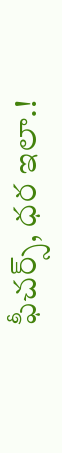ఫీచర్స్, ధర ఇలా.!